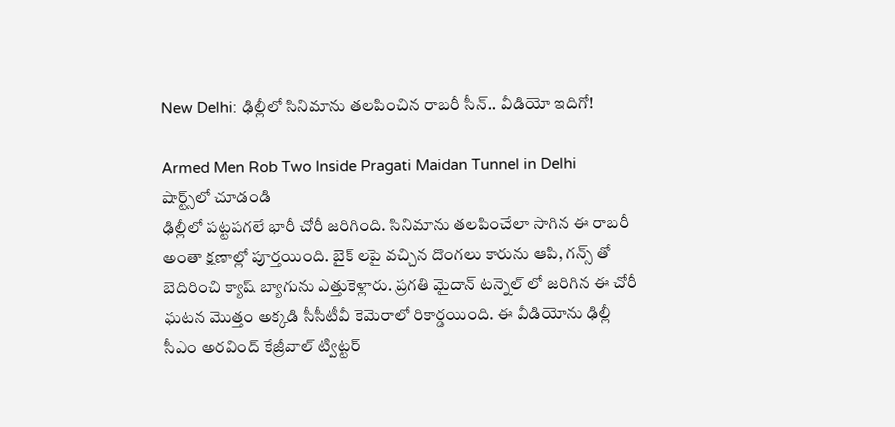New Delhi: ఢిల్లీలో సినిమాను తలపించిన రాబరీ సీన్.. వీడియో ఇదిగో!

Armed Men Rob Two Inside Pragati Maidan Tunnel in Delhi
షార్ట్స్‌లో చూడండి
ఢిల్లీలో పట్టపగలే భారీ చోరీ జరిగింది. సినిమాను తలపించేలా సాగిన ఈ రాబరీ అంతా క్షణాల్లో పూర్తయింది. బైక్ లపై వచ్చిన దొంగలు కారును ఆపి, గన్స్ తో బెదిరించి క్యాష్ బ్యాగును ఎత్తుకెళ్లారు. ప్రగతి మైదాన్ టన్నెల్ లో జరిగిన ఈ చోరీ ఘటన మొత్తం అక్కడి సీసీటీవీ కెమెరాలో రికార్డయింది. ఈ వీడియోను ఢిల్లీ సీఎం అరవింద్ కేజ్రీవాల్ ట్విట్టర్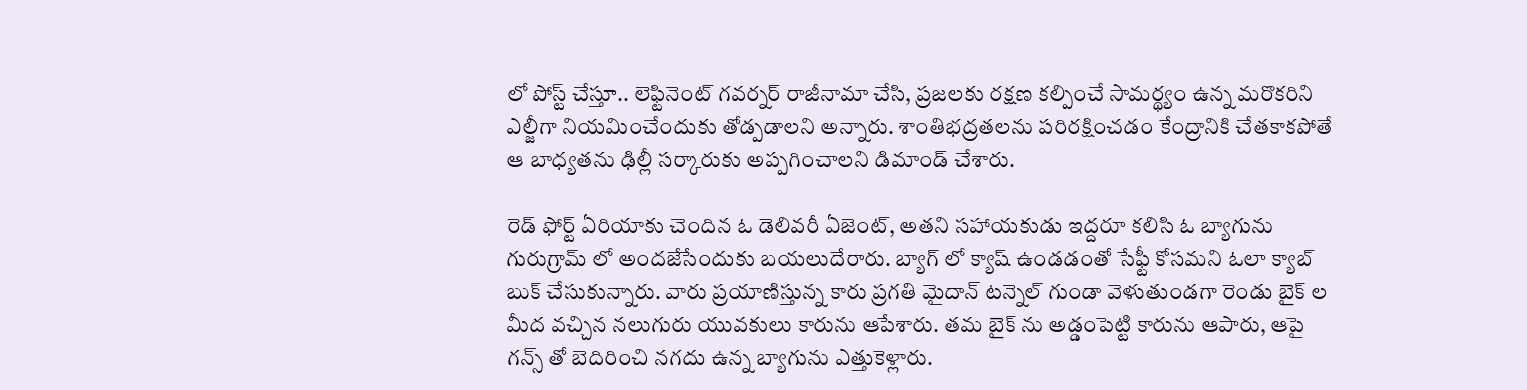లో పోస్ట్ చేస్తూ.. లెఫ్టినెంట్ గవర్నర్ రాజీనామా చేసి, ప్రజలకు రక్షణ కల్పించే సామర్థ్యం ఉన్న మరొకరిని ఎల్జీగా నియమించేందుకు తోడ్పడాలని అన్నారు. శాంతిభద్రతలను పరిరక్షించడం కేంద్రానికి చేతకాకపోతే ఆ బాధ్యతను ఢిల్లీ సర్కారుకు అప్పగించాలని డిమాండ్ చేశారు.

రెడ్ ఫోర్ట్ ఏరియాకు చెందిన ఓ డెలివరీ ఏజెంట్, అతని సహాయకుడు ఇద్దరూ కలిసి ఓ బ్యాగును గురుగ్రామ్ లో అందజేసేందుకు బయలుదేరారు. బ్యాగ్ లో క్యాష్ ఉండడంతో సేఫ్టీ కోసమని ఓలా క్యాబ్ బుక్ చేసుకున్నారు. వారు ప్రయాణిస్తున్న కారు ప్రగతి మైదాన్ టన్నెల్ గుండా వెళుతుండగా రెండు బైక్ ల మీద వచ్చిన నలుగురు యువకులు కారును ఆపేశారు. తమ బైక్ ను అడ్డంపెట్టి కారును ఆపారు, ఆపై గన్స్ తో బెదిరించి నగదు ఉన్న బ్యాగును ఎత్తుకెళ్లారు.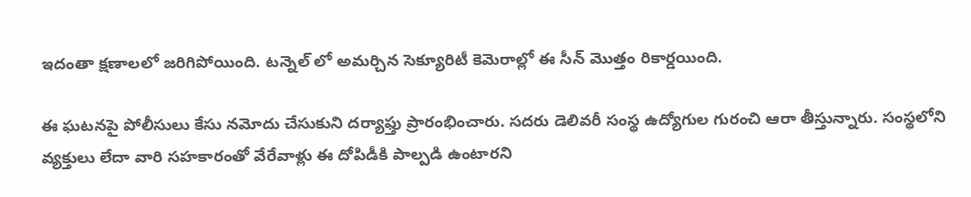ఇదంతా క్షణాలలో జరిగిపోయింది. టన్నెల్ లో అమర్చిన సెక్యూరిటీ కెమెరాల్లో ఈ సీన్ మొత్తం రికార్డయింది.

ఈ ఘటనపై పోలీసులు కేసు నమోదు చేసుకుని దర్యాఫ్తు ప్రారంభించారు. సదరు డెలివరీ సంస్థ ఉద్యోగుల గురంచి ఆరా తీస్తున్నారు. సంస్థలోని వ్యక్తులు లేదా వారి సహకారంతో వేరేవాళ్లు ఈ దోపిడీకి పాల్పడి ఉంటారని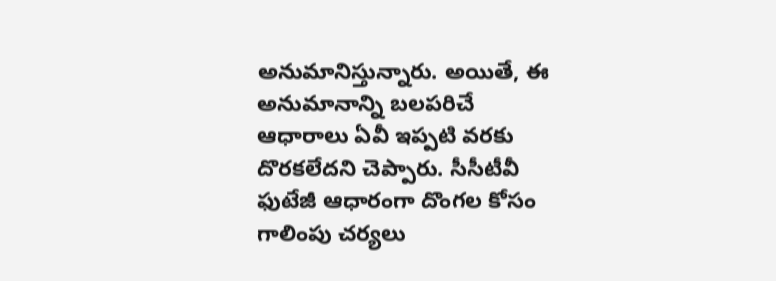అనుమానిస్తున్నారు. అయితే, ఈ అనుమానాన్ని బలపరిచే ఆధారాలు ఏవీ ఇప్పటి వరకు దొరకలేదని చెప్పారు. సీసీటీవీ ఫుటేజీ ఆధారంగా దొంగల కోసం గాలింపు చర్యలు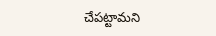చేపట్టామని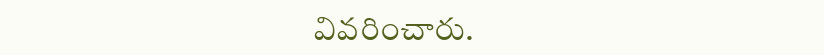వివరించారు.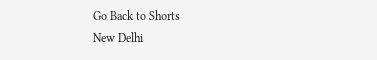Go Back to Shorts
New Delhi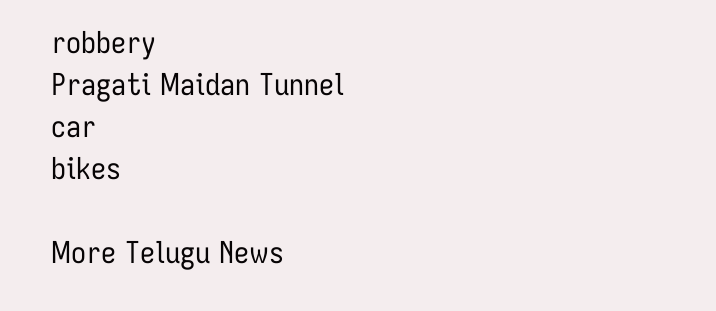robbery
Pragati Maidan Tunnel
car
bikes

More Telugu News